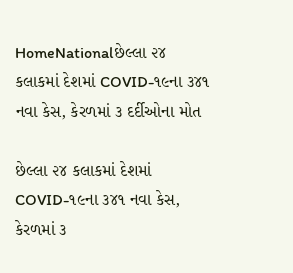HomeNationalછેલ્લા ૨૪ કલાકમાં દેશમાં COVID-૧૯ના ૩૪૧ નવા કેસ, કેરળમાં ૩ દર્દીઓના મોત

છેલ્લા ૨૪ કલાકમાં દેશમાં COVID-૧૯ના ૩૪૧ નવા કેસ, કેરળમાં ૩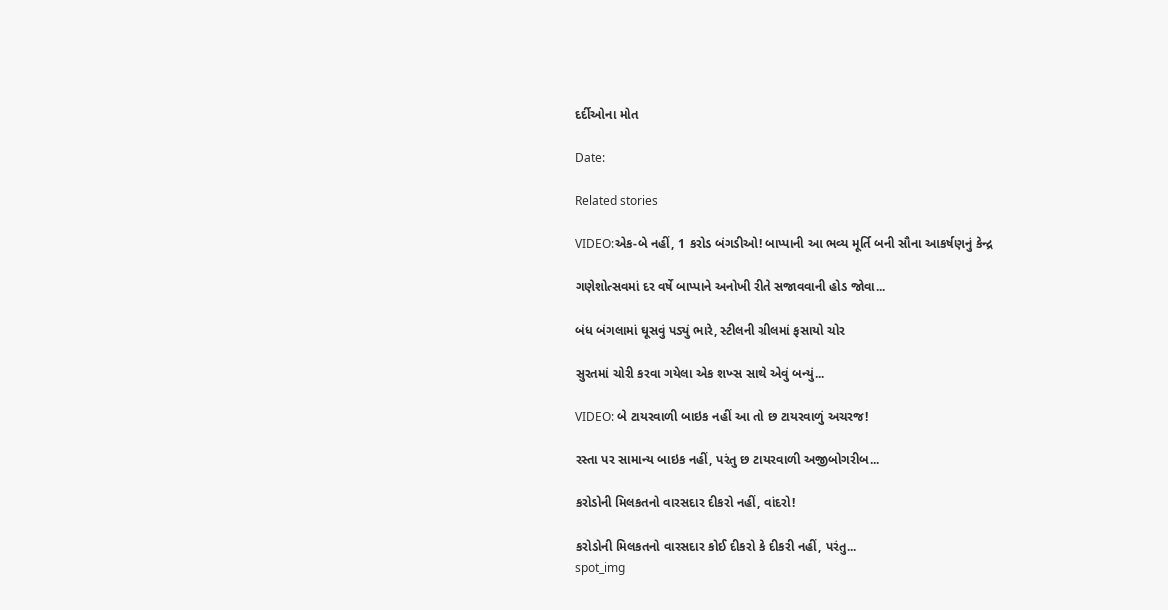દર્દીઓના મોત

Date:

Related stories

VIDEO:એક-બે નહીં, 1 કરોડ બંગડીઓ! બાપ્પાની આ ભવ્ય મૂર્તિ બની સૌના આકર્ષણનું કેન્દ્ર

ગણેશોત્સવમાં દર વર્ષે બાપ્પાને અનોખી રીતે સજાવવાની હોડ જોવા...

બંધ બંગલામાં ઘૂસવું પડ્યું ભારે, સ્ટીલની ગ્રીલમાં ફસાયો ચોર

સુરતમાં ચોરી કરવા ગયેલા એક શખ્સ સાથે એવું બન્યું...

VIDEO: બે ટાયરવાળી બાઇક નહીં આ તો છ ટાયરવાળું અચરજ!

રસ્તા પર સામાન્ય બાઇક નહીં, પરંતુ છ ટાયરવાળી અજીબોગરીબ...

કરોડોની મિલકતનો વારસદાર દીકરો નહીં, વાંદરો!

કરોડોની મિલકતનો વારસદાર કોઈ દીકરો કે દીકરી નહીં, પરંતુ...
spot_img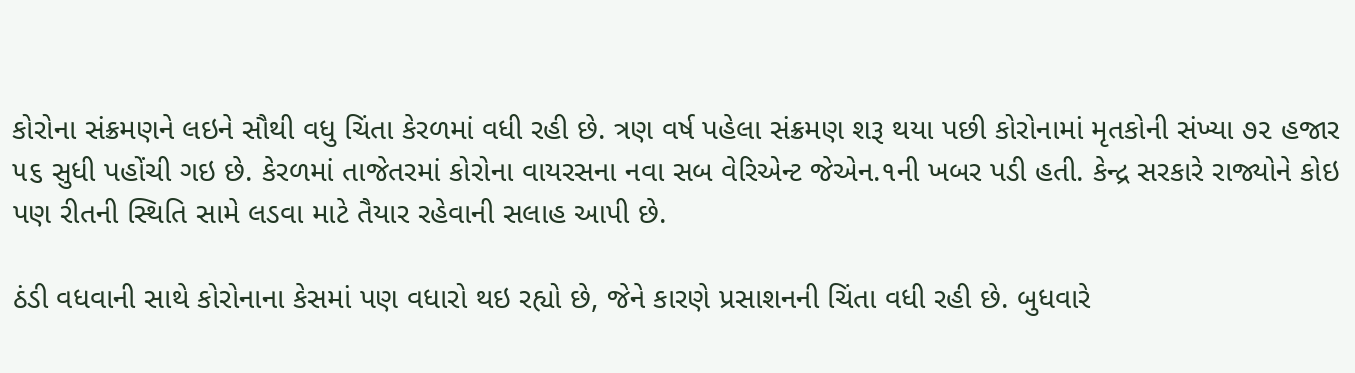કોરોના સંક્રમણને લઇને સૌથી વધુ ચિંતા કેરળમાં વધી રહી છે. ત્રણ વર્ષ પહેલા સંક્રમણ શરૂ થયા પછી કોરોનામાં મૃતકોની સંખ્યા ૭૨ હજાર ૫૬ સુધી પહોંચી ગઇ છે. કેરળમાં તાજેતરમાં કોરોના વાયરસના નવા સબ વેરિએન્ટ જેએન.૧ની ખબર પડી હતી. કેન્દ્ર સરકારે રાજ્યોને કોઇ પણ રીતની સ્થિતિ સામે લડવા માટે તૈયાર રહેવાની સલાહ આપી છે.

ઠંડી વધવાની સાથે કોરોનાના કેસમાં પણ વધારો થઇ રહ્યો છે, જેને કારણે પ્રસાશનની ચિંતા વધી રહી છે. બુધવારે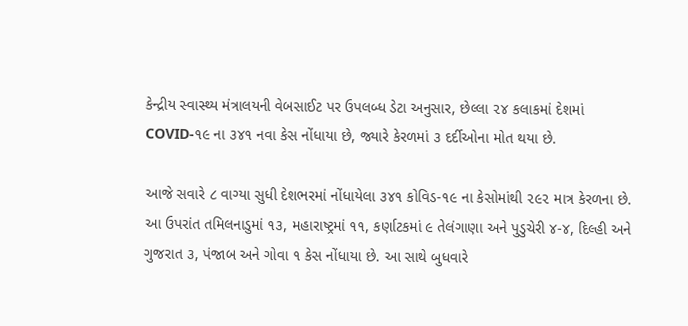કેન્દ્રીય સ્વાસ્થ્ય મંત્રાલયની વેબસાઈટ પર ઉપલબ્ધ ડેટા અનુસાર, છેલ્લા ૨૪ કલાકમાં દેશમાં COVID-૧૯ ના ૩૪૧ નવા કેસ નોંધાયા છે, જ્યારે કેરળમાં ૩ દર્દીઓના મોત થયા છે.

આજે સવારે ૮ વાગ્યા સુધી દેશભરમાં નોંધાયેલા ૩૪૧ કોવિડ-૧૯ ના કેસોમાંથી ૨૯૨ માત્ર કેરળના છે. આ ઉપરાંત તમિલનાડુમાં ૧૩, મહારાષ્ટ્રમાં ૧૧, કર્ણાટકમાં ૯ તેલંગાણા અને પુડુચેરી ૪-૪, દિલ્હી અને ગુજરાત ૩, પંજાબ અને ગોવા ૧ કેસ નોંધાયા છે. આ સાથે બુધવારે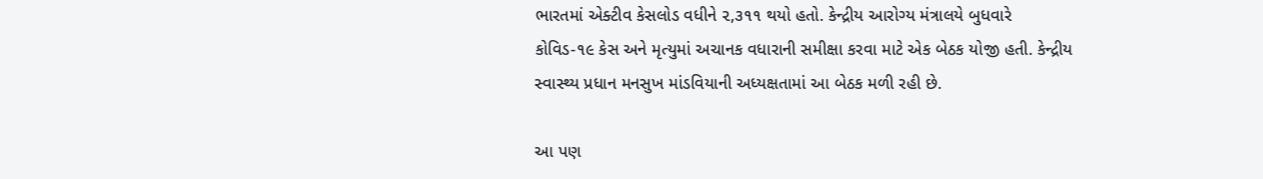ભારતમાં એક્ટીવ કેસલોડ વધીને ૨,૩૧૧ થયો હતો. કેન્દ્રીય આરોગ્ય મંત્રાલયે બુધવારે કોવિડ-૧૯ કેસ અને મૃત્યુમાં અચાનક વધારાની સમીક્ષા કરવા માટે એક બેઠક યોજી હતી. કેન્દ્રીય સ્વાસ્થ્ય પ્રધાન મનસુખ માંડવિયાની અધ્યક્ષતામાં આ બેઠક મળી રહી છે.

આ પણ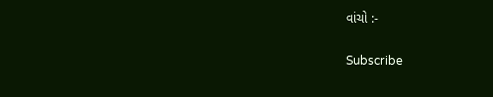વાંચો :-

Subscribe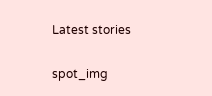Latest stories

spot_img